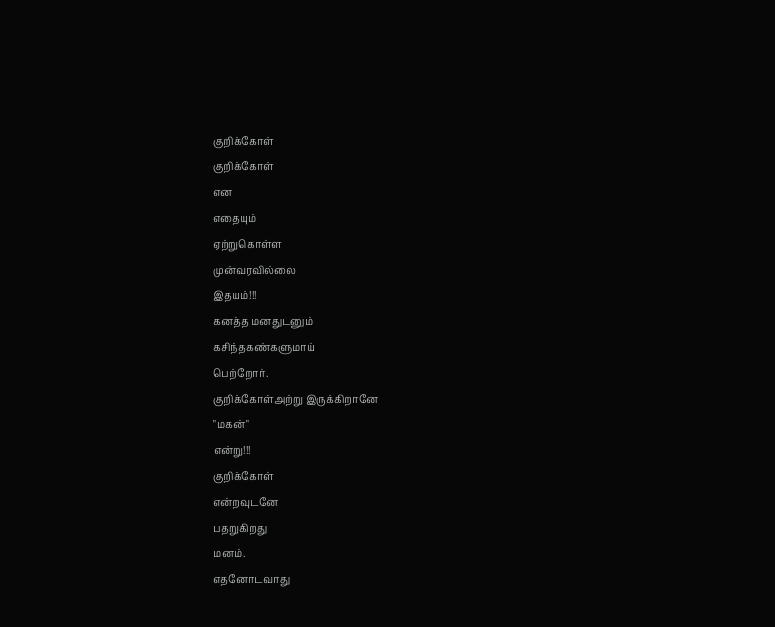குறிக்கோள்
குறிக்கோள்
என
எதையும்
ஏற்றுகொள்ள
முன்வரவில்லை
இதயம்!!!
கனத்த மனதுடனும்
கசிந்தகண்களுமாய்
பெற்றோர்.
குறிக்கோள்அற்று இருக்கிறானே
"மகன்"
என்று!!!
குறிக்கோள்
என்றவுடனே
பதறுகிறது
மனம்.
எதனோடவாது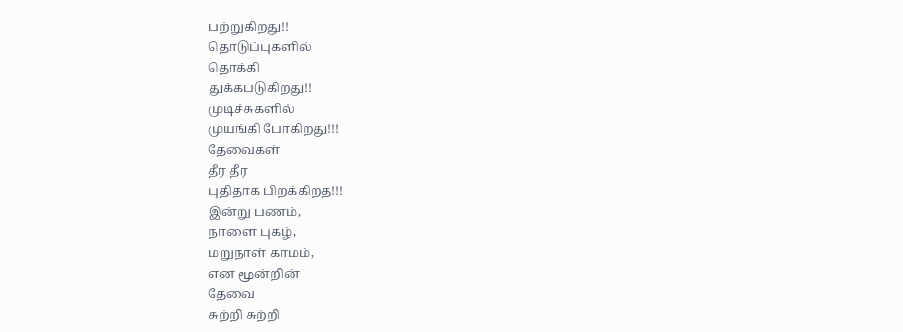பற்றுகிறது!!
தொடுப்புகளில்
தொக்கி
துக்கபடுகிறது!!
முடிச்சுகளில்
முயங்கி போகிறது!!!
தேவைகள்
தீர தீர
புதிதாக பிறக்கிறத!!!
இன்று பணம்,
நாளை புகழ்,
மறுநாள் காமம்,
என மூன்றின்
தேவை
சுற்றி சுற்றி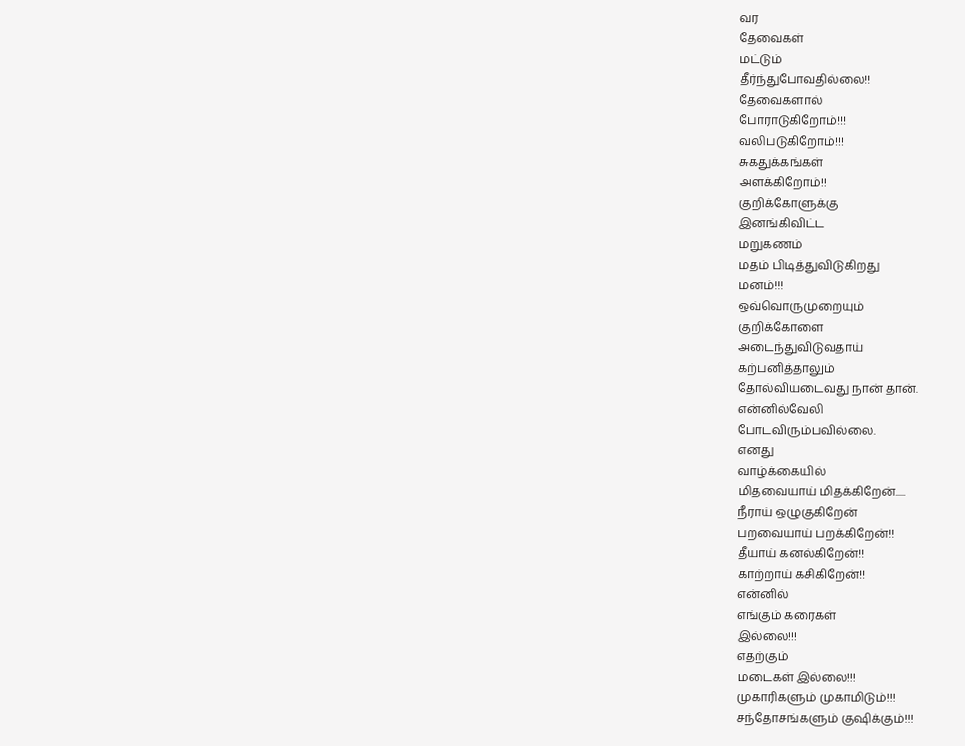வர
தேவைகள்
மட்டும்
தீர்ந்துபோவதில்லை!!
தேவைகளால்
போராடுகிறோம்!!!
வலிபடுகிறோம்!!!
சுகதுக்கங்கள்
அளக்கிறோம்!!
குறிக்கோளுக்கு
இனங்கிவிட்ட
மறுகணம்
மதம் பிடித்துவிடுகிறது
மனம்!!!
ஒவ்வொருமுறையும்
குறிக்கோளை
அடைந்துவிடுவதாய்
கற்பனித்தாலும்
தோல்வியடைவது நான் தான்.
என்னில்வேலி
போடவிரும்பவில்லை.
எனது
வாழ்க்கையில்
மிதவையாய் மிதக்கிறேன்.....
நீராய் ஒழுகுகிறேன்
பறவையாய் பறக்கிறேன்!!
தீயாய் கனல்கிறேன்!!
காற்றாய் கசிகிறேன்!!
என்னில்
எங்கும் கரைகள்
இல்லை!!!
எதற்கும்
மடைகள் இல்லை!!!
முகாரிகளும் முகாமிடும்!!!
சந்தோசங்களும் குஷிக்கும்!!!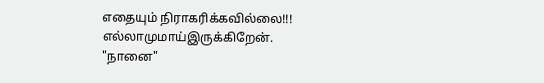எதையும் நிராகரிக்கவில்லை!!!
எல்லாமுமாய்இருக்கிறேன்.
"நானை"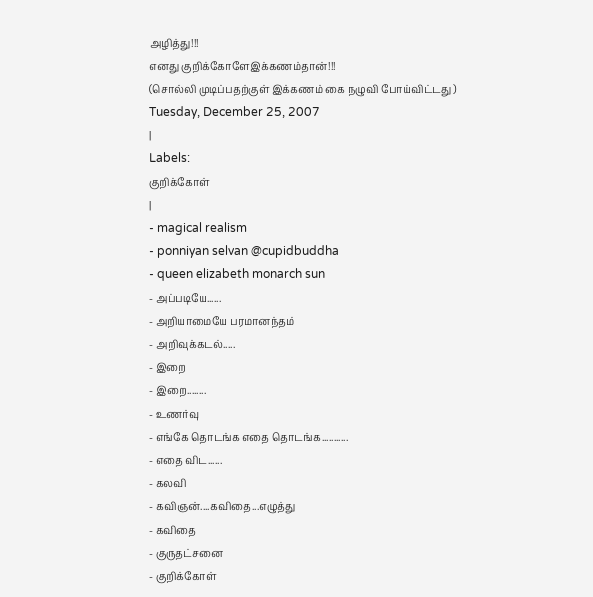அழித்து!!!
எனது குறிக்கோளேஇக்கணம்தான்!!!
(சொல்லி முடிப்பதற்குள் இக்கணம் கை நழுவி போய்விட்டது )
Tuesday, December 25, 2007
|
Labels:
குறிக்கோள்
|
- magical realism
- ponniyan selvan @cupidbuddha
- queen elizabeth monarch sun
- அப்படியே......
- அறியாமையே பரமானந்தம்
- அறிவுக்கடல்.....
- இறை
- இறை........
- உணர்வு
- எங்கே தொடங்க எதை தொடங்க...........
- எதை விட......
- கலவி
- கவிஞன்....கவிதை...எழுத்து
- கவிதை
- குருதட்சனை
- குறிக்கோள்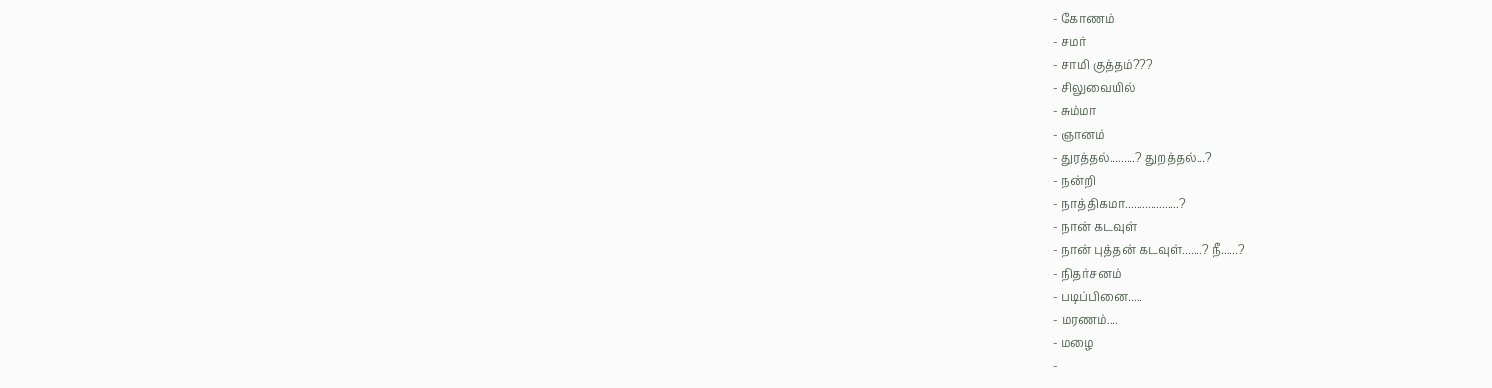- கோணம்
- சமர்
- சாமி குத்தம்???
- சிலுவையில்
- சும்மா
- ஞானம்
- துரத்தல்.........? துறத்தல்...?
- நன்றி
- நாத்திகமா...................?
- நான் கடவுள்
- நான் புத்தன் கடவுள்.......? நீ......?
- நிதர்சனம்
- படிப்பினை.....
- மரணம்....
- மழை
-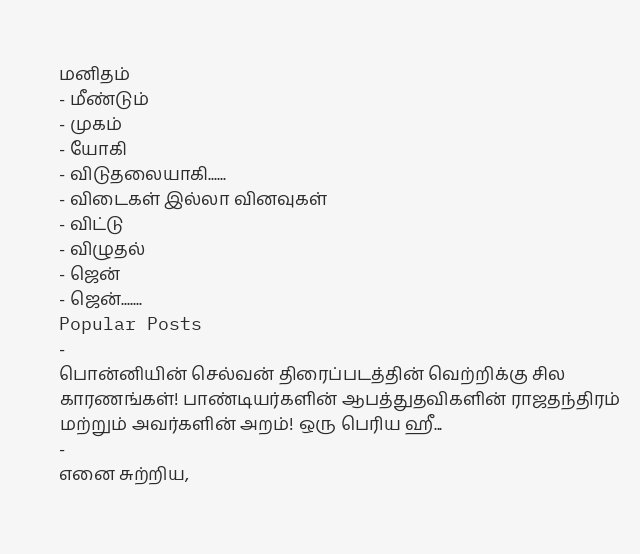மனிதம்
- மீண்டும்
- முகம்
- யோகி
- விடுதலையாகி......
- விடைகள் இல்லா வினவுகள்
- விட்டு
- விழுதல்
- ஜென்
- ஜென்.......
Popular Posts
-
பொன்னியின் செல்வன் திரைப்படத்தின் வெற்றிக்கு சில காரணங்கள்! பாண்டியர்களின் ஆபத்துதவிகளின் ராஜதந்திரம் மற்றும் அவர்களின் அறம்! ஒரு பெரிய ஹீ...
-
எனை சுற்றிய,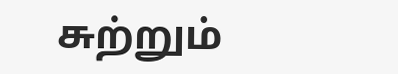சுற்றும்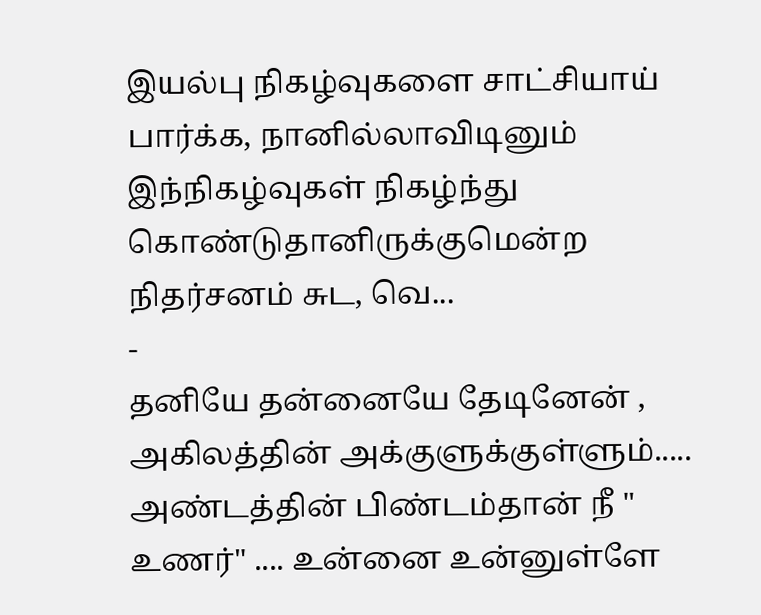இயல்பு நிகழ்வுகளை சாட்சியாய் பார்க்க, நானில்லாவிடினும் இந்நிகழ்வுகள் நிகழ்ந்து கொண்டுதானிருக்குமென்ற நிதர்சனம் சுட, வெ...
-
தனியே தன்னையே தேடினேன் , அகிலத்தின் அக்குளுக்குள்ளும்..... அண்டத்தின் பிண்டம்தான் நீ " உணர்" .... உன்னை உன்னுள்ளே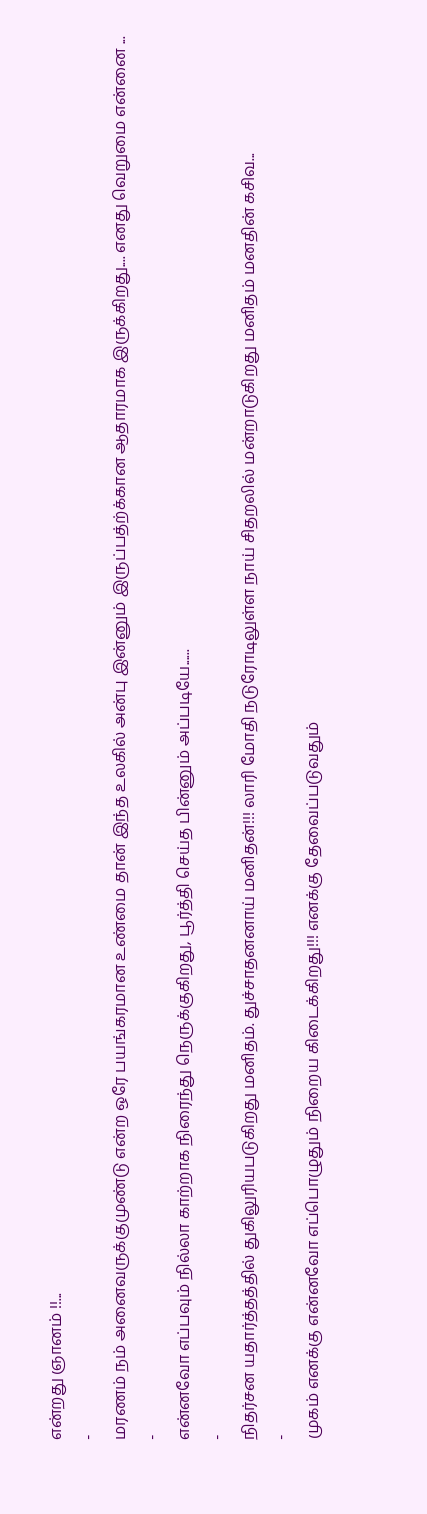என்றது ஞானம் !!...
-
மரணம் நம் அனைவருக்குமுண்டு என்ற ஒரே பயங்கரமான உண்மை தான் இந்த உலகில் அன்பு இன்னும் இருப்பத்ற்க்கான ஆதாரமாக இருக்கிறது.... எனது வெறுமை என்னை ...
-
என்னவோ எப்பவும் நில்லா காற்றாக நிரைந்து நெருக்குகிறது, பூர்த்தி செய்த பின்னும் அப்படியே......
-
நிதர்சன யதார்த்தத்தில் துகிலுரியபடுகிறது மனிதம். துச்சாதனனாய் மனிதன்!!! லாரி மோதி நடுரோடிலுள்ள நாய் சிதறலில் மன்றாடுகிறது மனிதம் மனதின் கசிவ...
-
முகம் எனக்கு என்னவோ எப்பொழுதும் நிறைய கிடைக்கிறது!!! எனக்கு தேவைப்படுவதும்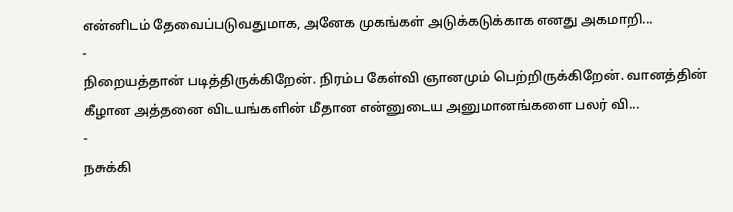என்னிடம் தேவைப்படுவதுமாக, அனேக முகங்கள் அடுக்கடுக்காக எனது அகமாறி...
-
நிறையத்தான் படித்திருக்கிறேன். நிரம்ப கேள்வி ஞானமும் பெற்றிருக்கிறேன். வானத்தின் கீழான அத்தனை விடயங்களின் மீதான என்னுடைய அனுமானங்களை பலர் வி...
-
நசுக்கி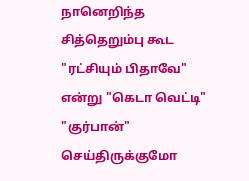நானெறிந்த சித்தெறும்பு கூட "ரட்சியும் பிதாவே" என்று "கெடா வெட்டி" "குர்பான்" செய்திருக்குமோ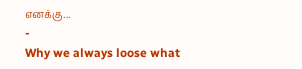எனக்கு...
-
Why we always loose what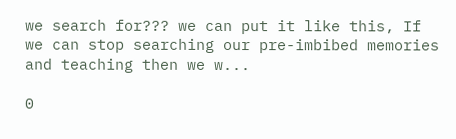we search for??? we can put it like this, If we can stop searching our pre-imbibed memories and teaching then we w...

0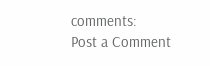comments:
Post a Comment